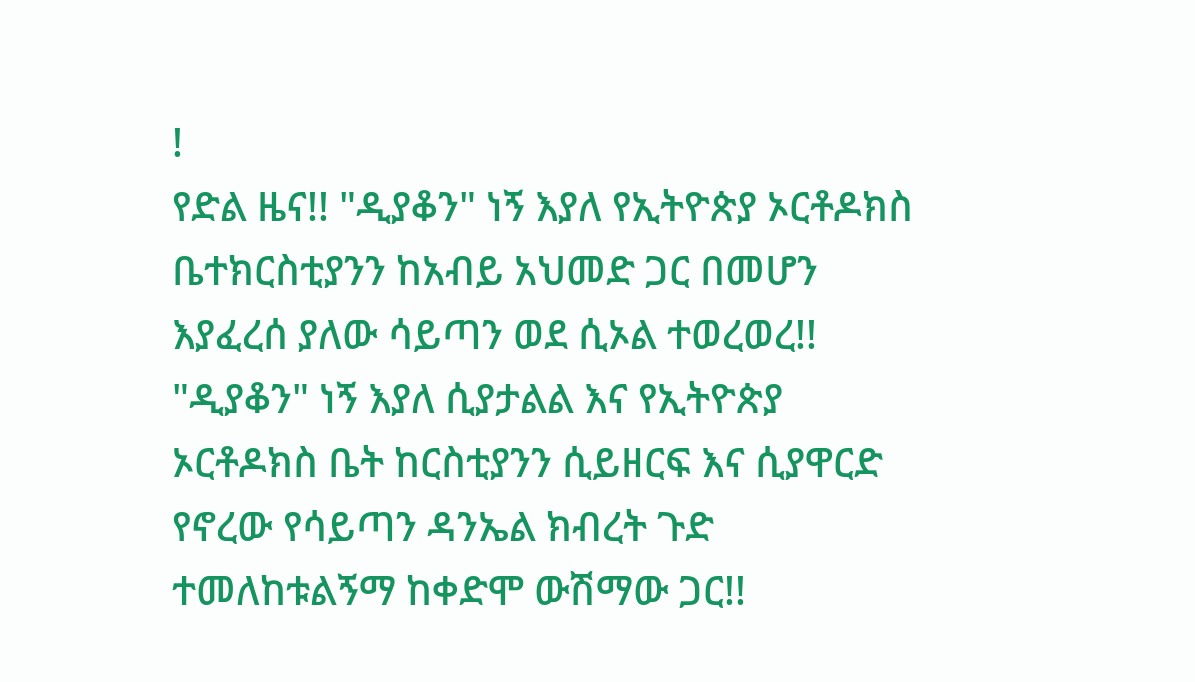!
የድል ዜና!! "ዲያቆን" ነኝ እያለ የኢትዮጵያ ኦርቶዶክስ ቤተክርስቲያንን ከአብይ አህመድ ጋር በመሆን እያፈረሰ ያለው ሳይጣን ወደ ሲኦል ተወረወረ!!
"ዲያቆን" ነኝ እያለ ሲያታልል እና የኢትዮጵያ ኦርቶዶክስ ቤት ከርስቲያንን ሲይዘርፍ እና ሲያዋርድ የኖረው የሳይጣን ዳንኤል ክብረት ጉድ ተመለከቱልኝማ ከቀድሞ ውሽማው ጋር!!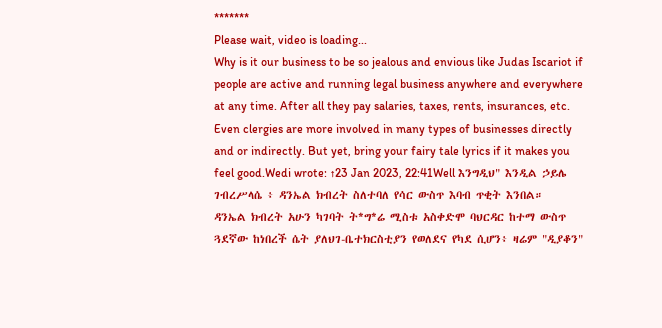*******
Please wait, video is loading...
Why is it our business to be so jealous and envious like Judas Iscariot if people are active and running legal business anywhere and everywhere at any time. After all they pay salaries, taxes, rents, insurances, etc. Even clergies are more involved in many types of businesses directly and or indirectly. But yet, bring your fairy tale lyrics if it makes you feel good.Wedi wrote: ↑23 Jan 2023, 22:41Well እንግዲህ" እንዲል ኃይሌ ገብረሥላሴ ፥ ዳንኤል ክብረት ስለተባለ የሳር ውስጥ እባብ ጥቂት እንበል።
ዳንኤል ክብረት አሁን ካገባት ት*ግ*ሬ ሚስቱ አስቀድሞ ባህርዳር ከተማ ውስጥ ጓደኛው ከነበረች ሴት ያለህገ-ቤተክርስቲያን የወለደና የካደ ሲሆን፥ ዛሬም "ዲያቆን"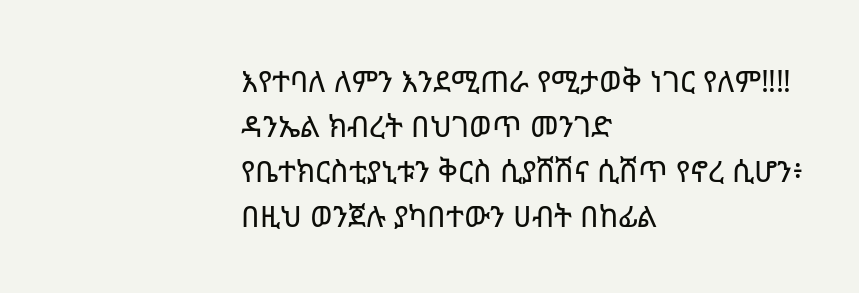እየተባለ ለምን እንደሚጠራ የሚታወቅ ነገር የለም‼‼
ዳንኤል ክብረት በህገወጥ መንገድ የቤተክርስቲያኒቱን ቅርስ ሲያሸሽና ሲሸጥ የኖረ ሲሆን፥ በዚህ ወንጀሉ ያካበተውን ሀብት በከፊል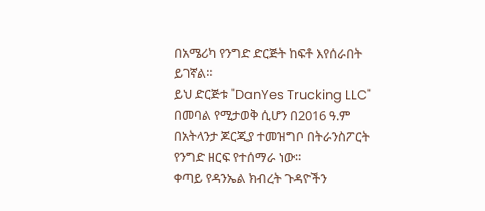በአሜሪካ የንግድ ድርጅት ከፍቶ እየሰራበት ይገኛል።
ይህ ድርጅቱ "DanYes Trucking LLC" በመባል የሚታወቅ ሲሆን በ2016 ዓ.ም በአትላንታ ጆርጂያ ተመዝግቦ በትራንስፖርት የንግድ ዘርፍ የተሰማራ ነው።
ቀጣይ የዳንኤል ክብረት ጉዳዮችን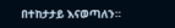በተከታታይ እናወጣለን።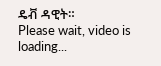ዴቭ ዳዊት።
Please wait, video is loading...